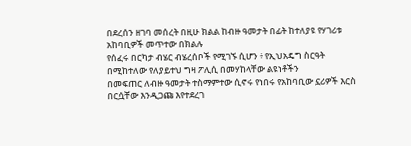በደረሰን ዘገባ መሰረት በዚሁ ክልል ከብዙ ዓመታት በፊት ከተለያዩ የሃገሪቱ አከባቢዎች መጥተው በክልሉ
የሰፈሩ በርካታ ብሄር ብሄረሰቦች የሚገኙ ሲሆን ፥ የኢህአዴግ ስርዓት በሚከተለው የለያይተህ ግዛ ፖሊሲ በመሃከላቸው ልዩነቶችን
በመፍጠር ለብዙ ዓመታት ተስማምተው ሲኖሩ የነበሩ የአከባቢው ኗሪዎች እርስ በርሷቸው እንዲጋጩ እየተደረገ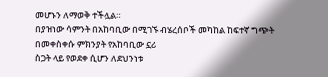መሆኑን ለማወቅ ተችሏል።
በያዝነው ሳምንት በአከባቢው በሚገኙ ብሄረሰቦች መካከል ከፍተኛ ግጭት በመቀስቀሱ ምክንያት የአከባቢው ኗሪ
ስጋት ላይ የወደቀ ሲሆን ለደህንነቱ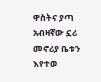ዋስትና ያጣ አብዛኛው ኗሪ መኖሪያ ቤቱን እየተወ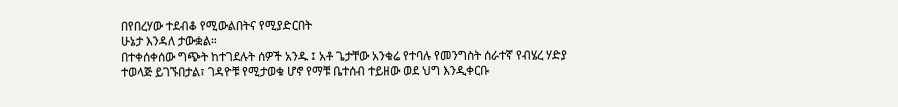በየበረሃው ተደብቆ የሚውልበትና የሚያድርበት
ሁኔታ እንዳለ ታውቋል።
በተቀሰቀሰው ግጭት ከተገደሉት ሰዎች አንዱ ፤ አቶ ጌታቸው አንቁሬ የተባሉ የመንግስት ሰራተኛ የብሄረ ሃድያ
ተወላጅ ይገኙበታል፣ ገዳዮቹ የሚታወቁ ሆኖ የማቹ ቤተሰብ ተይዘው ወደ ህግ እንዲቀርቡ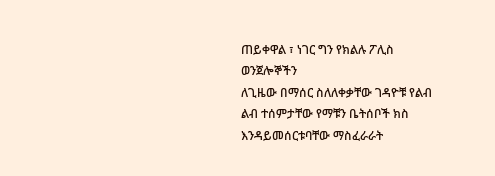ጠይቀዋል ፣ ነገር ግን የክልሉ ፖሊስ ወንጀሎኞችን
ለጊዜው በማሰር ስለለቀቃቸው ገዳዮቹ የልብ ልብ ተሰምታቸው የማቹን ቤትሰቦች ክስ እንዳይመሰርቱባቸው ማስፈራራት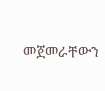መጀመራቸውን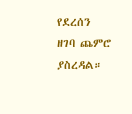የደረሰን
ዘገባ ጨምሮ ያስረዳል።